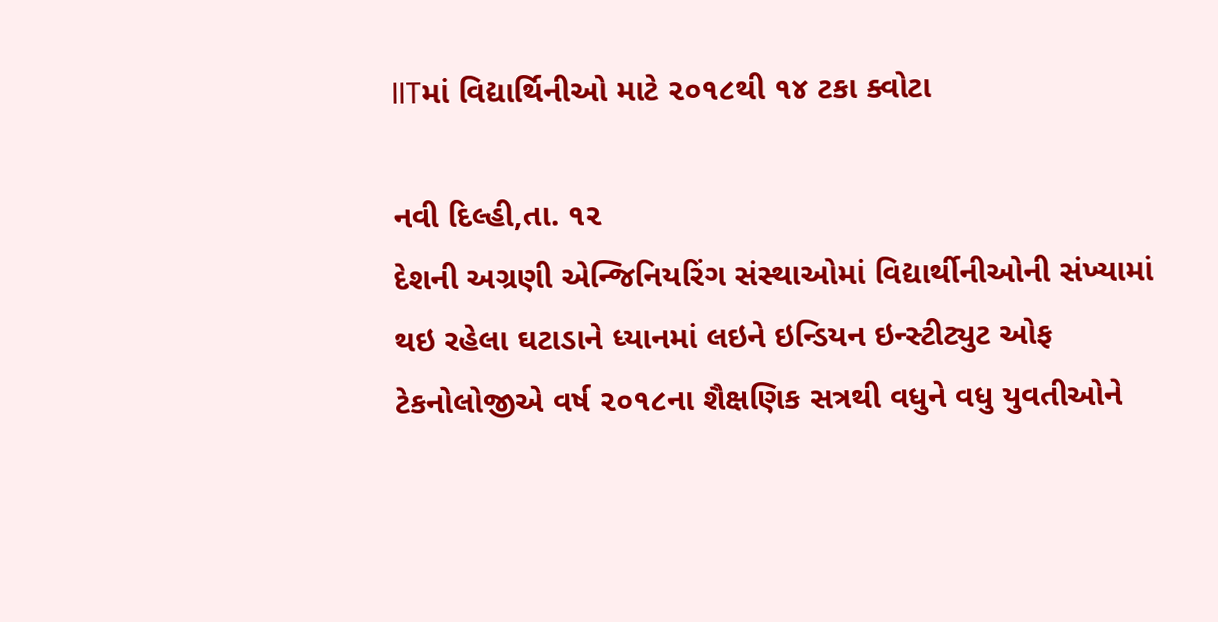IITમાં વિદ્યાર્થિનીઓ માટે ૨૦૧૮થી ૧૪ ટકા ક્વોટા

નવી દિલ્હી,તા. ૧૨
દેશની અગ્રણી એન્જિનિયરિંગ સંસ્થાઓમાં વિદ્યાર્થીનીઓની સંખ્યામાં થઇ રહેલા ઘટાડાને ધ્યાનમાં લઇને ઇન્ડિયન ઇન્સ્ટીટ્યુટ ઓફ ટેકનોલોજીએ વર્ષ ૨૦૧૮ના શૈક્ષણિક સત્રથી વધુને વધુ યુવતીઓને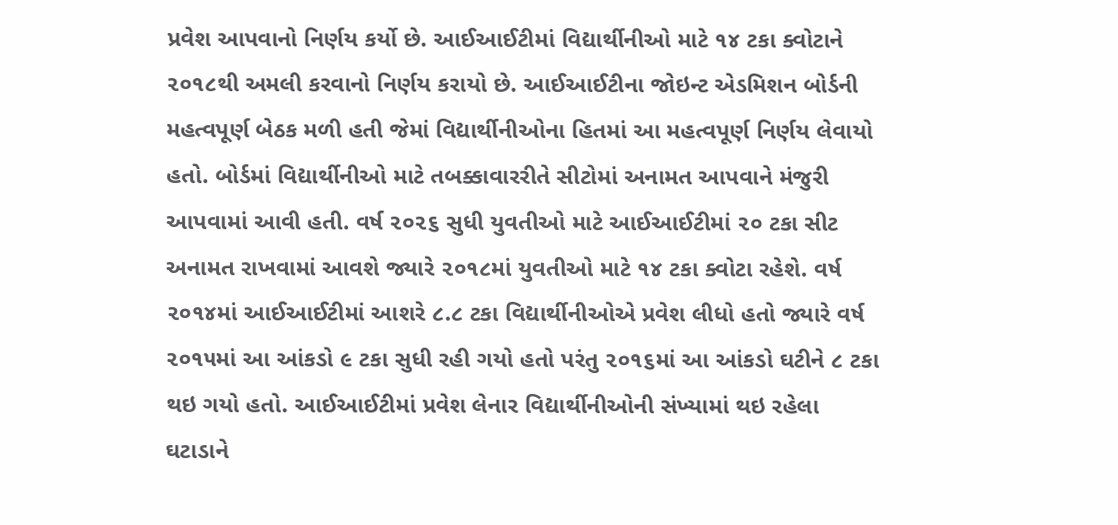પ્રવેશ આપવાનો નિર્ણય કર્યો છે. આઈઆઈટીમાં વિદ્યાર્થીનીઓ માટે ૧૪ ટકા ક્વોટાને ૨૦૧૮થી અમલી કરવાનો નિર્ણય કરાયો છે. આઈઆઈટીના જોઇન્ટ એડમિશન બોર્ડની મહત્વપૂર્ણ બેઠક મળી હતી જેમાં વિદ્યાર્થીનીઓના હિતમાં આ મહત્વપૂર્ણ નિર્ણય લેવાયો હતો. બોર્ડમાં વિદ્યાર્થીનીઓ માટે તબક્કાવારરીતે સીટોમાં અનામત આપવાને મંજુરી આપવામાં આવી હતી. વર્ષ ૨૦૨૬ સુધી યુવતીઓ માટે આઈઆઈટીમાં ૨૦ ટકા સીટ અનામત રાખવામાં આવશે જ્યારે ૨૦૧૮માં યુવતીઓ માટે ૧૪ ટકા ક્વોટા રહેશે. વર્ષ ૨૦૧૪માં આઈઆઈટીમાં આશરે ૮.૮ ટકા વિદ્યાર્થીનીઓએ પ્રવેશ લીધો હતો જ્યારે વર્ષ ૨૦૧૫માં આ આંકડો ૯ ટકા સુધી રહી ગયો હતો પરંતુ ૨૦૧૬માં આ આંકડો ઘટીને ૮ ટકા થઇ ગયો હતો. આઈઆઈટીમાં પ્રવેશ લેનાર વિદ્યાર્થીનીઓની સંખ્યામાં થઇ રહેલા ઘટાડાને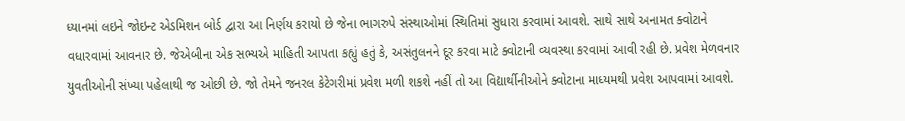ધ્યાનમાં લઇને જોઇન્ટ એડમિશન બોર્ડ દ્વારા આ નિર્ણય કરાયો છે જેના ભાગરુપે સંસ્થાઓમાં સ્થિતિમાં સુધારા કરવામાં આવશે. સાથે સાથે અનામત ક્વોટાને વધારવામાં આવનાર છે. જેએબીના એક સભ્યએ માહિતી આપતા કહ્યું હતું કે, અસંતુલનને દૂર કરવા માટે ક્વોટાની વ્યવસ્થા કરવામાં આવી રહી છે. પ્રવેશ મેળવનાર યુવતીઓની સંખ્યા પહેલાથી જ ઓછી છે. જો તેમને જનરલ કેટેગરીમાં પ્રવેશ મળી શકશે નહીં તો આ વિદ્યાર્થીનીઓને ક્વોટાના માધ્યમથી પ્રવેશ આપવામાં આવશે.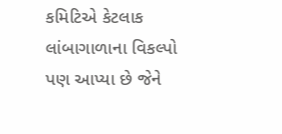કમિટિએ કેટલાક લાંબાગાળાના વિકલ્પો પણ આપ્યા છે જેને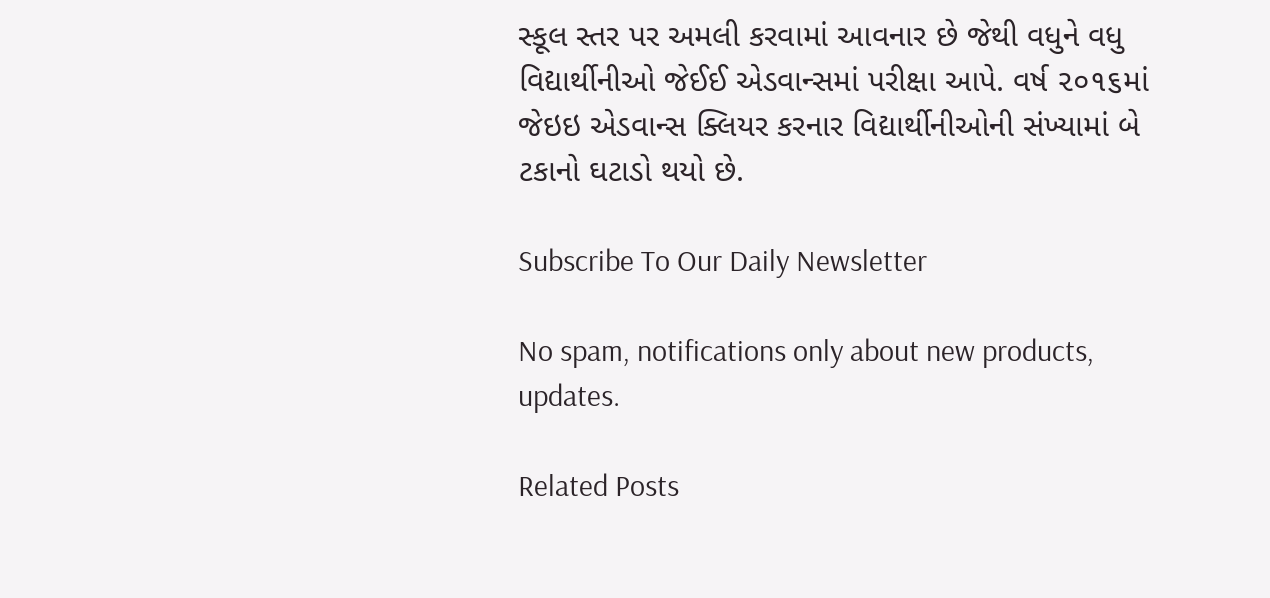સ્કૂલ સ્તર પર અમલી કરવામાં આવનાર છે જેથી વધુને વધુ વિદ્યાર્થીનીઓ જેઈઈ એડવાન્સમાં પરીક્ષા આપે. વર્ષ ૨૦૧૬માં જેઇઇ એડવાન્સ ક્લિયર કરનાર વિદ્યાર્થીનીઓની સંખ્યામાં બે ટકાનો ઘટાડો થયો છે.

Subscribe To Our Daily Newsletter

No spam, notifications only about new products, updates.

Related Posts